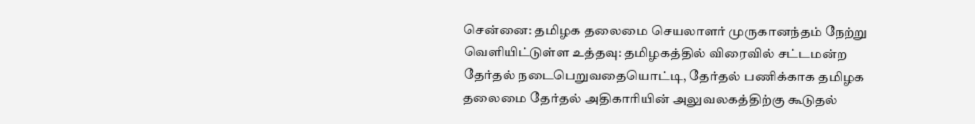சென்னை: தமிழக தலைமை செயலாளர் முருகானந்தம் நேற்று வெளியிட்டுள்ள உத்தவு: தமிழகத்தில் விரைவில் சட்டமன்ற தேர்தல் நடைபெறுவதையொட்டி, தேர்தல் பணிக்காக தமிழக தலைமை தேர்தல் அதிகாரியின் அலுவலகத்திற்கு கூடுதல்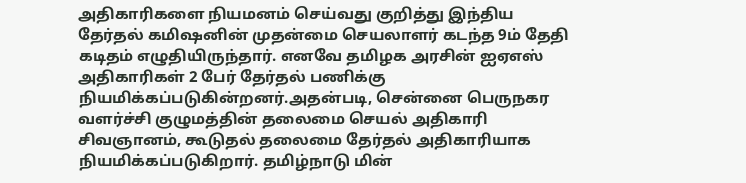அதிகாரிகளை நியமனம் செய்வது குறித்து இந்திய தேர்தல் கமிஷனின் முதன்மை செயலாளர் கடந்த 9ம் தேதி கடிதம் எழுதியிருந்தார். எனவே தமிழக அரசின் ஐஏஎஸ் அதிகாரிகள் 2 பேர் தேர்தல் பணிக்கு நியமிக்கப்படுகின்றனர்.அதன்படி, சென்னை பெருநகர வளர்ச்சி குழுமத்தின் தலைமை செயல் அதிகாரி சிவஞானம், கூடுதல் தலைமை தேர்தல் அதிகாரியாக நியமிக்கப்படுகிறார். தமிழ்நாடு மின்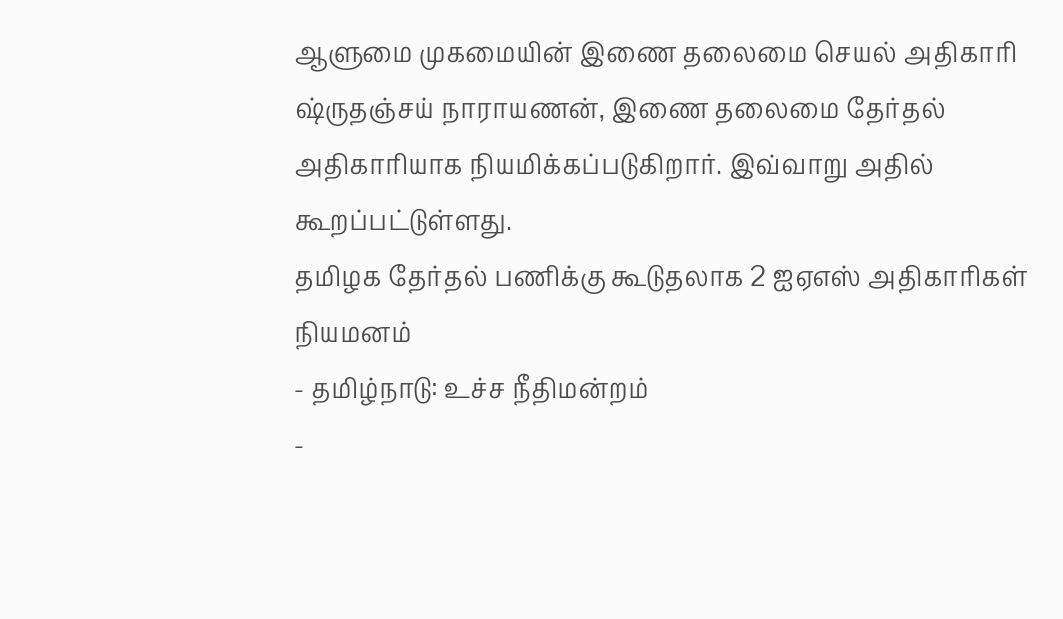ஆளுமை முகமையின் இணை தலைமை செயல் அதிகாரி ஷ்ருதஞ்சய் நாராயணன், இணை தலைமை தேர்தல் அதிகாரியாக நியமிக்கப்படுகிறார். இவ்வாறு அதில் கூறப்பட்டுள்ளது.
தமிழக தேர்தல் பணிக்கு கூடுதலாக 2 ஐஏஎஸ் அதிகாரிகள் நியமனம்
- தமிழ்நாடு: உச்ச நீதிமன்றம்
-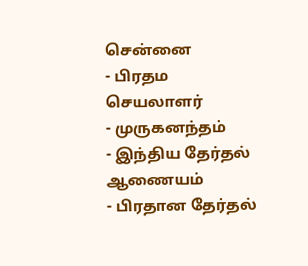சென்னை
- பிரதம செயலாளர்
- முருகனந்தம்
- இந்திய தேர்தல் ஆணையம்
- பிரதான தேர்தல்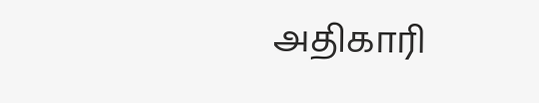அதிகாரி